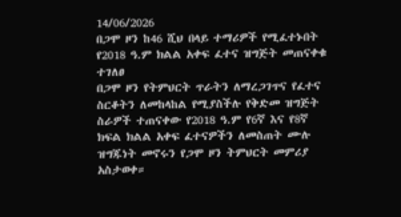14/06/2026
በጋሞ ዞን ከ46 ሺህ በላይ ተማሪዎች የሚፈተኑበት የ2018 ዓ.ም ክልል አቀፍ ፈተና ዝግጅት መጠናቀቁ ተገለፀ
በጋሞ ዞን የትምህርት ጥራትን ለማረጋገጥና የፈተና ስርቆትን ለመከላከል የሚያስችሉ የቅድመ ዝግጅት ስራዎች ተጠናቀው የ2018 ዓ.ም የ6ኛ እና የ8ኛ ክፍል ክልል አቀፍ ፈተናዎችን ለመስጠት ሙሉ ዝግጁነት መኖሩን የጋሞ ዞን ትምህርት መምሪያ አስታወቀ።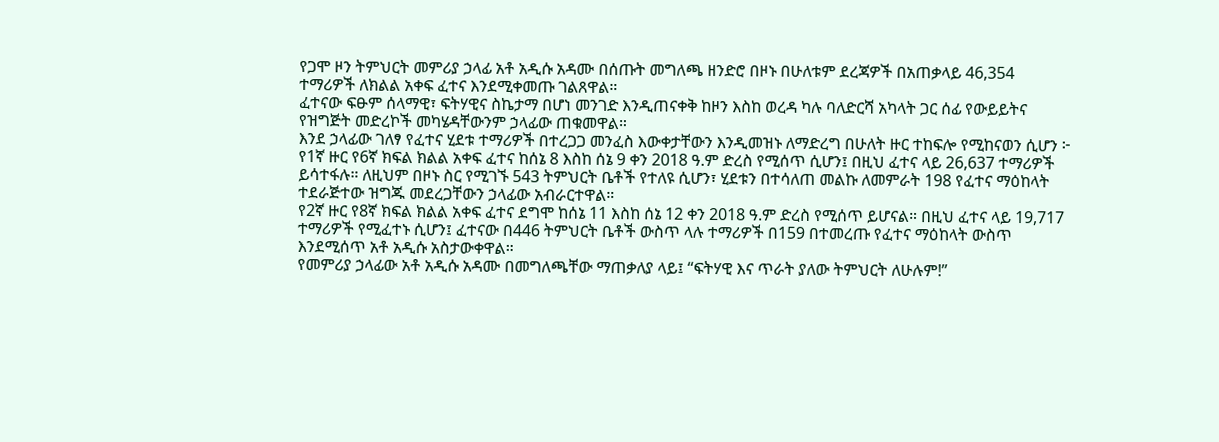የጋሞ ዞን ትምህርት መምሪያ ኃላፊ አቶ አዲሱ አዳሙ በሰጡት መግለጫ ዘንድሮ በዞኑ በሁለቱም ደረጃዎች በአጠቃላይ 46,354 ተማሪዎች ለክልል አቀፍ ፈተና እንደሚቀመጡ ገልጸዋል።
ፈተናው ፍፁም ሰላማዊ፣ ፍትሃዊና ስኬታማ በሆነ መንገድ እንዲጠናቀቅ ከዞን እስከ ወረዳ ካሉ ባለድርሻ አካላት ጋር ሰፊ የውይይትና የዝግጅት መድረኮች መካሄዳቸውንም ኃላፊው ጠቁመዋል።
እንደ ኃላፊው ገለፃ የፈተና ሂደቱ ተማሪዎች በተረጋጋ መንፈስ እውቀታቸውን እንዲመዝኑ ለማድረግ በሁለት ዙር ተከፍሎ የሚከናወን ሲሆን ፦
የ1ኛ ዙር የ6ኛ ክፍል ክልል አቀፍ ፈተና ከሰኔ 8 እስከ ሰኔ 9 ቀን 2018 ዓ.ም ድረስ የሚሰጥ ሲሆን፤ በዚህ ፈተና ላይ 26,637 ተማሪዎች ይሳተፋሉ። ለዚህም በዞኑ ስር የሚገኙ 543 ትምህርት ቤቶች የተለዩ ሲሆን፣ ሂደቱን በተሳለጠ መልኩ ለመምራት 198 የፈተና ማዕከላት ተደራጅተው ዝግጁ መደረጋቸውን ኃላፊው አብራርተዋል።
የ2ኛ ዙር የ8ኛ ክፍል ክልል አቀፍ ፈተና ደግሞ ከሰኔ 11 እስከ ሰኔ 12 ቀን 2018 ዓ.ም ድረስ የሚሰጥ ይሆናል። በዚህ ፈተና ላይ 19,717 ተማሪዎች የሚፈተኑ ሲሆን፤ ፈተናው በ446 ትምህርት ቤቶች ውስጥ ላሉ ተማሪዎች በ159 በተመረጡ የፈተና ማዕከላት ውስጥ እንደሚሰጥ አቶ አዲሱ አስታውቀዋል።
የመምሪያ ኃላፊው አቶ አዲሱ አዳሙ በመግለጫቸው ማጠቃለያ ላይ፤ “ፍትሃዊ እና ጥራት ያለው ትምህርት ለሁሉም!”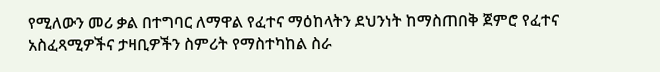የሚለውን መሪ ቃል በተግባር ለማዋል የፈተና ማዕከላትን ደህንነት ከማስጠበቅ ጀምሮ የፈተና አስፈጻሚዎችና ታዛቢዎችን ስምሪት የማስተካከል ስራ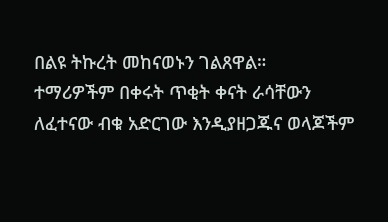በልዩ ትኩረት መከናወኑን ገልጸዋል።
ተማሪዎችም በቀሩት ጥቂት ቀናት ራሳቸውን ለፈተናው ብቁ አድርገው እንዲያዘጋጁና ወላጆችም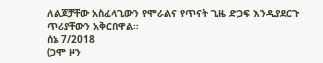ለልጆቻቸው አስፈላጊውን የሞራልና የጥናት ጊዜ ድጋፍ እንዲያደርጉ ጥሪያቸውን አቅርበዋል።
ሰኔ 7/2018
(ጋሞ ዞን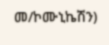መ/ኮሙኒኬሽን)